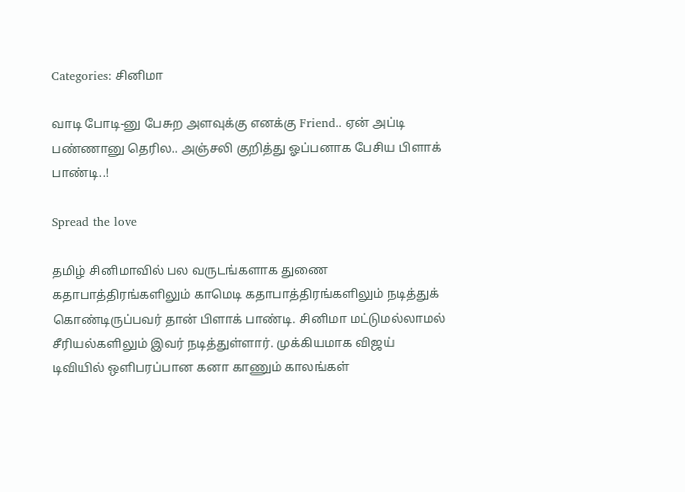Categories: சினிமா

வாடி போடி-னு பேசுற அளவுக்கு எனக்கு Friend.. ஏன் அப்டி பண்ணானு தெரில.. அஞ்சலி குறித்து ஓப்பனாக பேசிய பிளாக் பாண்டி..!

Spread the love

தமிழ் சினிமாவில் பல வருடங்களாக துணை கதாபாத்திரங்களிலும் காமெடி கதாபாத்திரங்களிலும் நடித்துக் கொண்டிருப்பவர் தான் பிளாக் பாண்டி. சினிமா மட்டுமல்லாமல் சீரியல்களிலும் இவர் நடித்துள்ளார். முக்கியமாக விஜய் டிவியில் ஒளிபரப்பான கனா காணும் காலங்கள்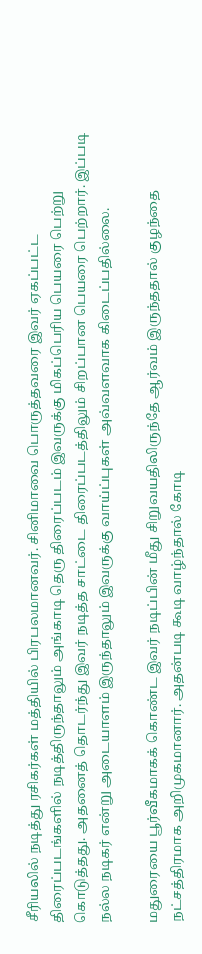சீரியலில் நடித்து ரசிகர்கள் மத்தியில் பிரபலமானவர். சினிமாவை பொருத்தவரை இவர் ஏகப்பட்ட திரைப்படங்களில் நடித்திருந்தாலும் அங்காடி தெரு திரைப்படம் இவருக்கு மிகப்பெரிய பெயரை பெற்று கொடுத்தது. அதனைத் தொடர்ந்து இவர் நடித்த சாட்டை திரைப்படத்திலும் சிறப்பான பெயரை பெற்றார். இப்படி நல்ல நடிகர் என்று அடையாளம் இருந்தாலும் இவருக்கு வாய்ப்புகள் அவ்வளவாக கிடைப்பதில்லை.

மதுரையை பூர்வீகமாகக் கொண்ட இவர் நடிப்பின் மீது சிறுவயதிலிருந்தே ஆர்வம் இருந்ததால் குழந்தை நட்சத்திரமாக அறிமுகமானார். அதன்படி கூடி வாழ்ந்தால் கோடி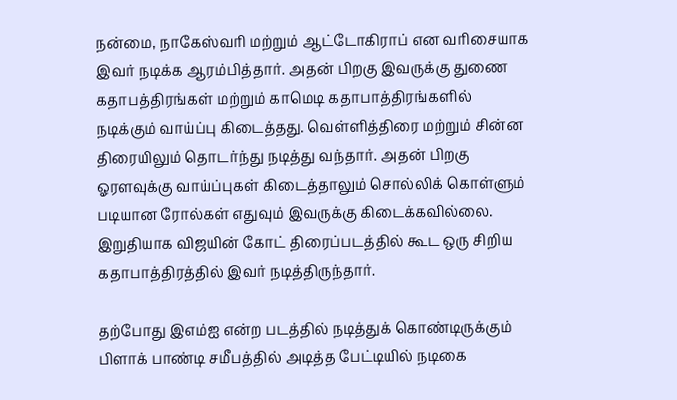நன்மை, நாகேஸ்வரி மற்றும் ஆட்டோகிராப் என வரிசையாக இவர் நடிக்க ஆரம்பித்தார். அதன் பிறகு இவருக்கு துணை கதாபத்திரங்கள் மற்றும் காமெடி கதாபாத்திரங்களில் நடிக்கும் வாய்ப்பு கிடைத்தது. வெள்ளித்திரை மற்றும் சின்ன திரையிலும் தொடர்ந்து நடித்து வந்தார். அதன் பிறகு ஓரளவுக்கு வாய்ப்புகள் கிடைத்தாலும் சொல்லிக் கொள்ளும் படியான ரோல்கள் எதுவும் இவருக்கு கிடைக்கவில்லை. இறுதியாக விஜயின் கோட் திரைப்படத்தில் கூட ஒரு சிறிய கதாபாத்திரத்தில் இவர் நடித்திருந்தார்.

தற்போது இஎம்ஐ என்ற படத்தில் நடித்துக் கொண்டிருக்கும் பிளாக் பாண்டி சமீபத்தில் அடித்த பேட்டியில் நடிகை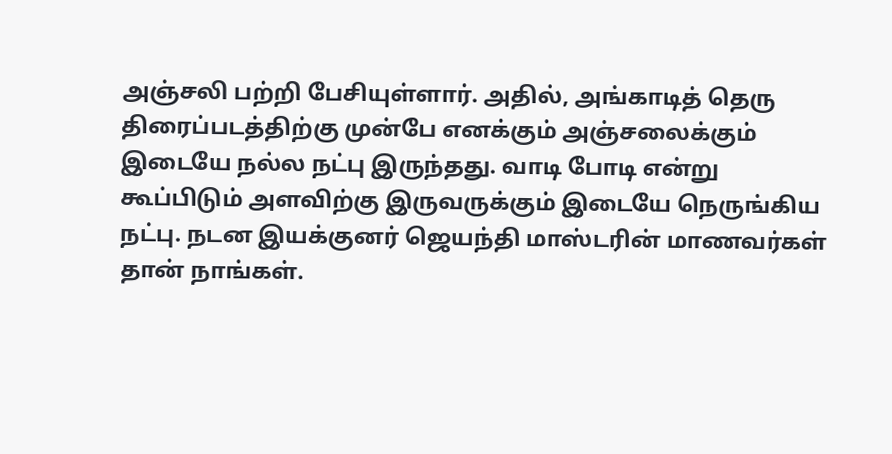அஞ்சலி பற்றி பேசியுள்ளார். அதில், அங்காடித் தெரு திரைப்படத்திற்கு முன்பே எனக்கும் அஞ்சலைக்கும் இடையே நல்ல நட்பு இருந்தது. வாடி போடி என்று கூப்பிடும் அளவிற்கு இருவருக்கும் இடையே நெருங்கிய நட்பு. நடன இயக்குனர் ஜெயந்தி மாஸ்டரின் மாணவர்கள் தான் நாங்கள்.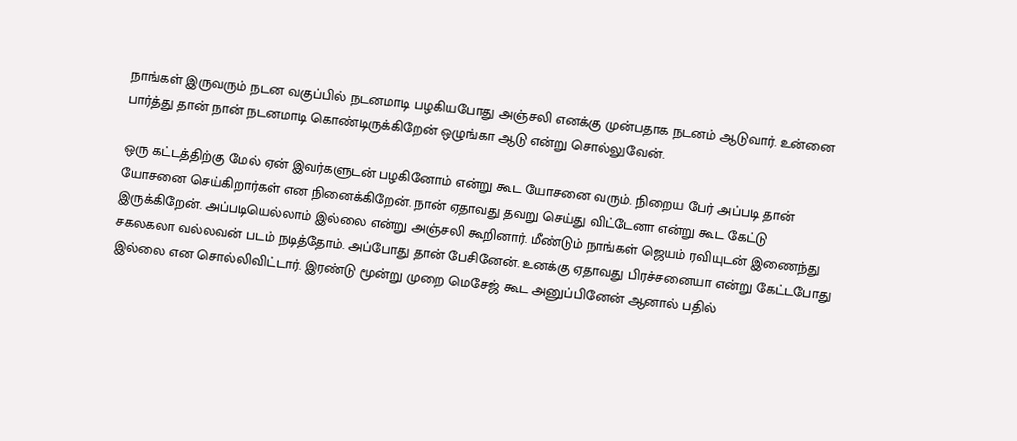நாங்கள் இருவரும் நடன வகுப்பில் நடனமாடி பழகியபோது அஞ்சலி எனக்கு முன்பதாக நடனம் ஆடுவார். உன்னை பார்த்து தான் நான் நடனமாடி கொண்டிருக்கிறேன் ஒழுங்கா ஆடு என்று சொல்லுவேன்.

ஒரு கட்டத்திற்கு மேல் ஏன் இவர்களுடன் பழகினோம் என்று கூட யோசனை வரும். நிறைய பேர் அப்படி தான் யோசனை செய்கிறார்கள் என நினைக்கிறேன். நான் ஏதாவது தவறு செய்து விட்டேனா என்று கூட கேட்டு இருக்கிறேன். அப்படியெல்லாம் இல்லை என்று அஞ்சலி கூறினார். மீண்டும் நாங்கள் ஜெயம் ரவியுடன் இணைந்து சகலகலா வல்லவன் படம் நடித்தோம். அப்போது தான் பேசினேன். உனக்கு ஏதாவது பிரச்சனையா என்று கேட்டபோது இல்லை என சொல்லிவிட்டார். இரண்டு மூன்று முறை மெசேஜ் கூட அனுப்பினேன் ஆனால் பதில்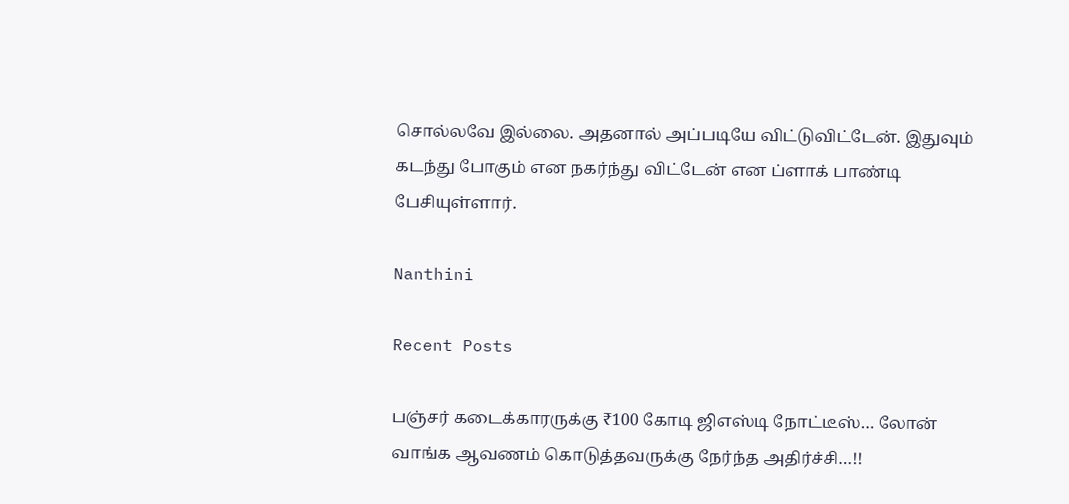சொல்லவே இல்லை. அதனால் அப்படியே விட்டுவிட்டேன். இதுவும் கடந்து போகும் என நகர்ந்து விட்டேன் என ப்ளாக் பாண்டி பேசியுள்ளார்.

Nanthini

Recent Posts

பஞ்சர் கடைக்காரருக்கு ₹100 கோடி ஜிஎஸ்டி நோட்டீஸ்… லோன் வாங்க ஆவணம் கொடுத்தவருக்கு நேர்ந்த அதிர்ச்சி…!!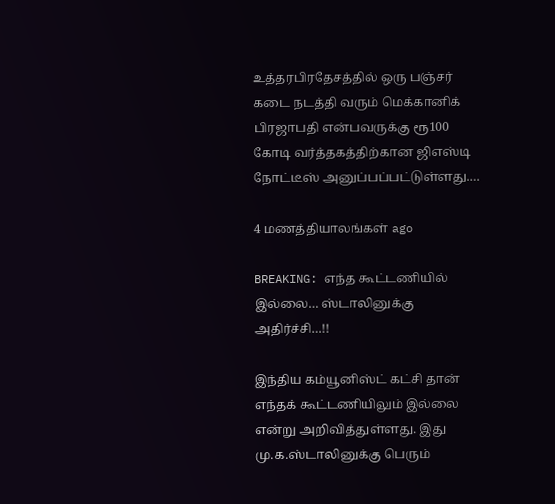உத்தரபிரதேசத்தில் ஒரு பஞ்சர் கடை நடத்தி வரும் மெக்கானிக் பிரஜாபதி என்பவருக்கு ரூ100 கோடி வர்த்தகத்திற்கான ஜிஎஸ்டி நோட்டீஸ் அனுப்பப்பட்டுள்ளது.…

4 மணத்தியாலங்கள் ago

BREAKING: எந்த கூட்டணியில் இல்லை… ஸ்டாலினுக்கு அதிர்ச்சி…!!

இந்திய கம்யூனிஸ்ட் கட்சி தான் எந்தக் கூட்டணியிலும் இல்லை என்று அறிவித்துள்ளது. இது மு.க.ஸ்டாலினுக்கு பெரும்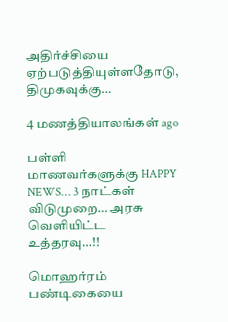அதிர்ச்சியை ஏற்படுத்தியுள்ளதோடு, திமுகவுக்கு…

4 மணத்தியாலங்கள் ago

பள்ளி மாணவர்களுக்கு HAPPY NEWS… 3 நாட்கள் விடுமுறை… அரசு வெளியிட்ட உத்தரவு…!!

மொஹர்ரம் பண்டிகையை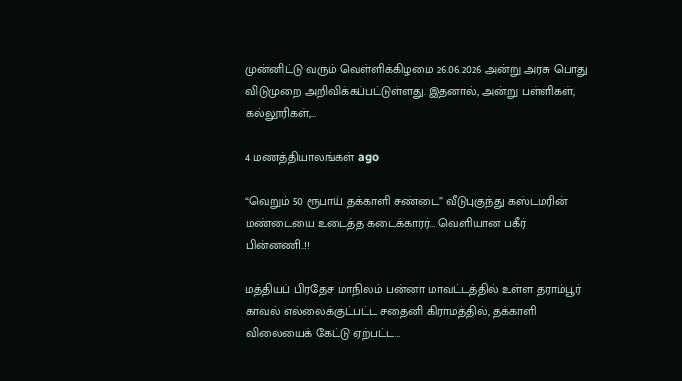முன்னிட்டு வரும் வெள்ளிக்கிழமை 26.06.2026 அன்று அரசு பொது விடுமுறை அறிவிக்கப்பட்டுள்ளது. இதனால், அன்று பள்ளிகள், கல்லூரிகள்,…

4 மணத்தியாலங்கள் ago

“வெறும் 50 ரூபாய் தக்காளி சண்டை” வீடுபுகுந்து கஸ்டமரின் மண்டையை உடைத்த கடைக்காரர்… வெளியான பகீர் பின்னணி..!!

மத்தியப் பிரதேச மாநிலம் பன்னா மாவட்டத்தில் உள்ள தராம்பூர் காவல் எல்லைக்குட்பட்ட சதைனி கிராமத்தில், தக்காளி விலையைக் கேட்டு ஏற்பட்ட…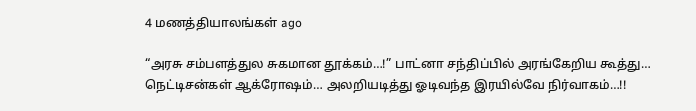4 மணத்தியாலங்கள் ago

“அரசு சம்பளத்துல சுகமான தூக்கம்…!” பாட்னா சந்திப்பில் அரங்கேறிய கூத்து… நெட்டிசன்கள் ஆக்ரோஷம்… அலறியடித்து ஓடிவந்த இரயில்வே நிர்வாகம்…!!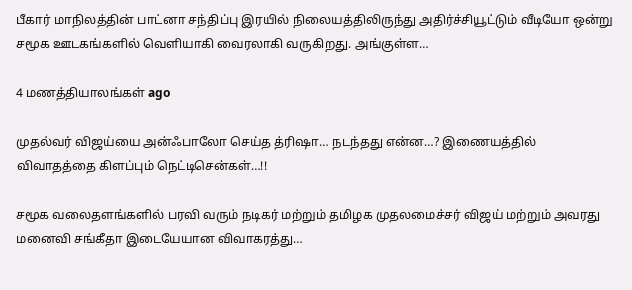பீகார் மாநிலத்தின் பாட்னா சந்திப்பு இரயில் நிலையத்திலிருந்து அதிர்ச்சியூட்டும் வீடியோ ஒன்று சமூக ஊடகங்களில் வெளியாகி வைரலாகி வருகிறது. அங்குள்ள…

4 மணத்தியாலங்கள் ago

முதல்வர் விஜய்யை அன்ஃபாலோ செய்த த்ரிஷா… நடந்தது என்ன…? இணையத்தில் விவாதத்தை கிளப்பும் நெட்டிசென்கள்…!!

சமூக வலைதளங்களில் பரவி வரும் நடிகர் மற்றும் தமிழக முதலமைச்சர் விஜய் மற்றும் அவரது மனைவி சங்கீதா இடையேயான விவாகரத்து…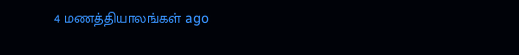4 மணத்தியாலங்கள் ago